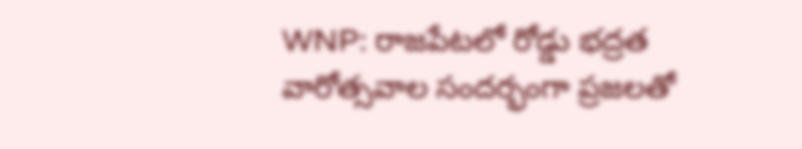WNP: రాజపేటలో రోడ్డు భద్రత వారోత్సవాల సందర్భంగా ప్రజలతో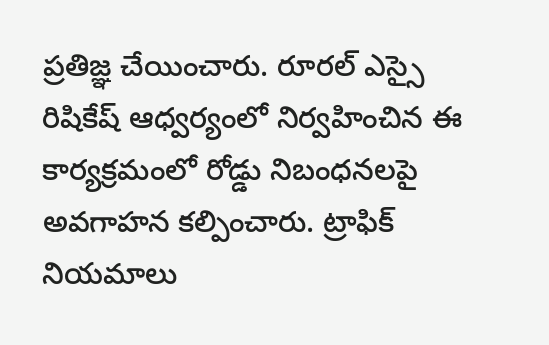ప్రతిజ్ఞ చేయించారు. రూరల్ ఎస్సై రిషికేష్ ఆధ్వర్యంలో నిర్వహించిన ఈ కార్యక్రమంలో రోడ్డు నిబంధనలపై అవగాహన కల్పించారు. ట్రాఫిక్ నియమాలు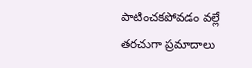పాటించకపోవడం వల్లే తరచుగా ప్రమాదాలు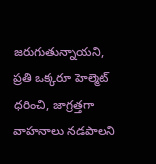జరుగుతున్నాయని, ప్రతి ఒక్కరూ హెల్మెట్ ధరించి, జాగ్రత్తగా వాహనాలు నడపాలని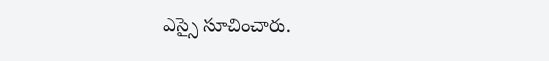ఎస్సై సూచించారు.